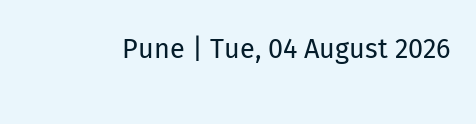Pune | Tue, 04 August 2026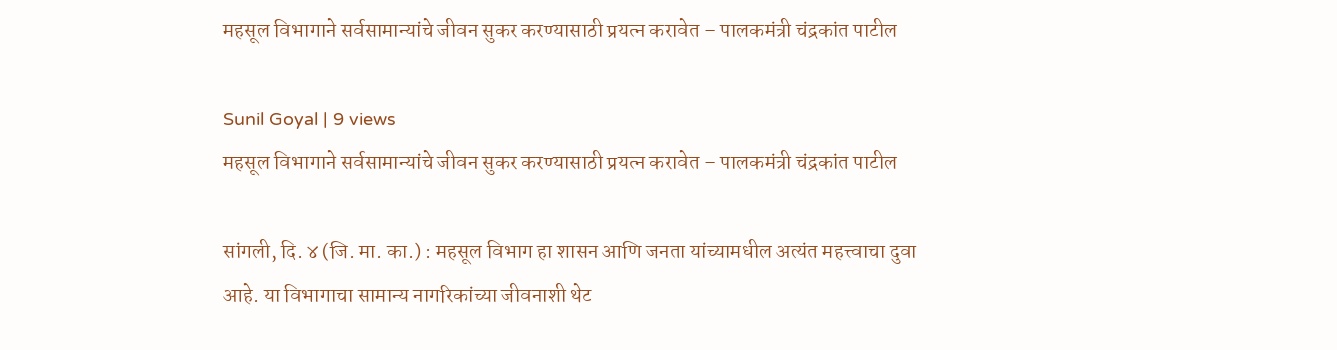महसूल विभागाने सर्वसामान्यांचे जीवन सुकर करण्यासाठी प्रयत्न करावेत – पालकमंत्री चंद्रकांत पाटील

Sunil Goyal | 9 views
महसूल विभागाने सर्वसामान्यांचे जीवन सुकर करण्यासाठी प्रयत्न करावेत – पालकमंत्री चंद्रकांत पाटील

सांगली, दि. ४ (जि. मा. का.) : महसूल विभाग हा शासन आणि जनता यांच्यामधील अत्यंत महत्त्वाचा दुवा आहे. या विभागाचा सामान्य नागरिकांच्या जीवनाशी थेट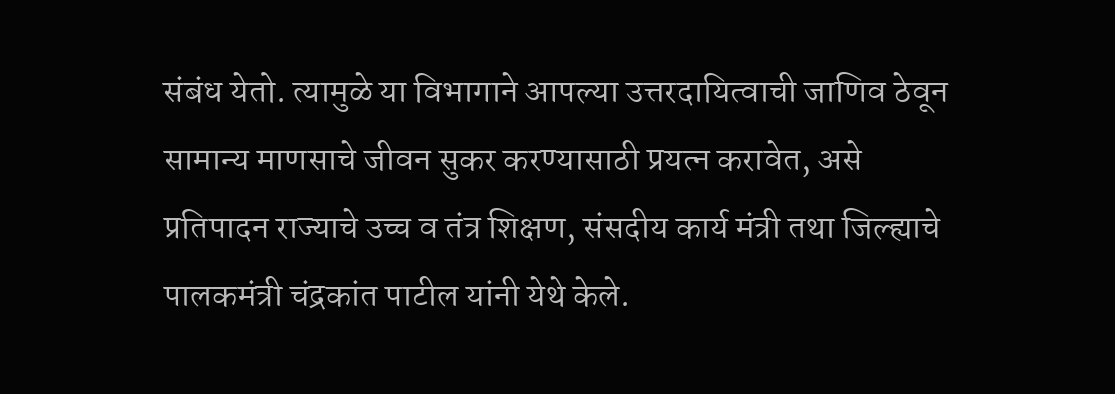संबंध येतो. त्यामुळे या विभागाने आपल्या उत्तरदायित्वाची जाणिव ठेवून सामान्य माणसाचे जीवन सुकर करण्यासाठी प्रयत्न करावेत, असे प्रतिपादन राज्याचे उच्च व तंत्र शिक्षण, संसदीय कार्य मंत्री तथा जिल्ह्याचे पालकमंत्री चंद्रकांत पाटील यांनी येथे केले.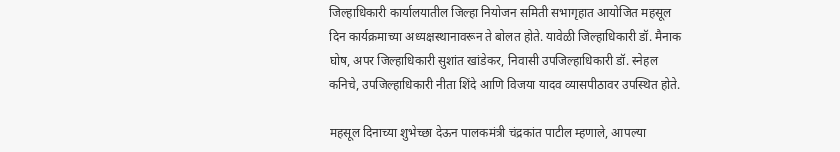जिल्हाधिकारी कार्यालयातील जिल्हा नियोजन समिती सभागृहात आयोजित महसूल दिन कार्यक्रमाच्या अध्यक्षस्थानावरून ते बोलत होते. यावेळी जिल्हाधिकारी डॉ. मैनाक घोष, अपर जिल्हाधिकारी सुशांत खांडेकर, निवासी उपजिल्हाधिकारी डॉ. स्नेहल कनिचे, उपजिल्हाधिकारी नीता शिंदे आणि विजया यादव व्यासपीठावर उपस्थित होते.

महसूल दिनाच्या शुभेच्छा देऊन पालकमंत्री चंद्रकांत पाटील म्हणाले, आपल्या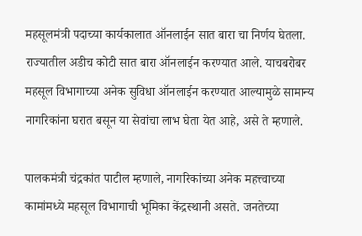महसूलमंत्री पदाच्या कार्यकालात ऑनलाईन सात बारा चा निर्णय घेतला. राज्यातील अडीच कोटी सात बारा ऑनलाईन करण्यात आले. याचबरोबर महसूल विभागाच्या अनेक सुविधा ऑनलाईन करण्यात आल्यामुळे सामान्य नागरिकांना घरात बसून या सेवांचा लाभ घेता येत आहे, असे ते म्हणाले.

पालकमंत्री चंद्रकांत पाटील म्हणाले, नागरिकांच्या अनेक महत्त्वाच्या कामांमध्ये महसूल विभागाची भूमिका केंद्रस्थानी असते. जनतेच्या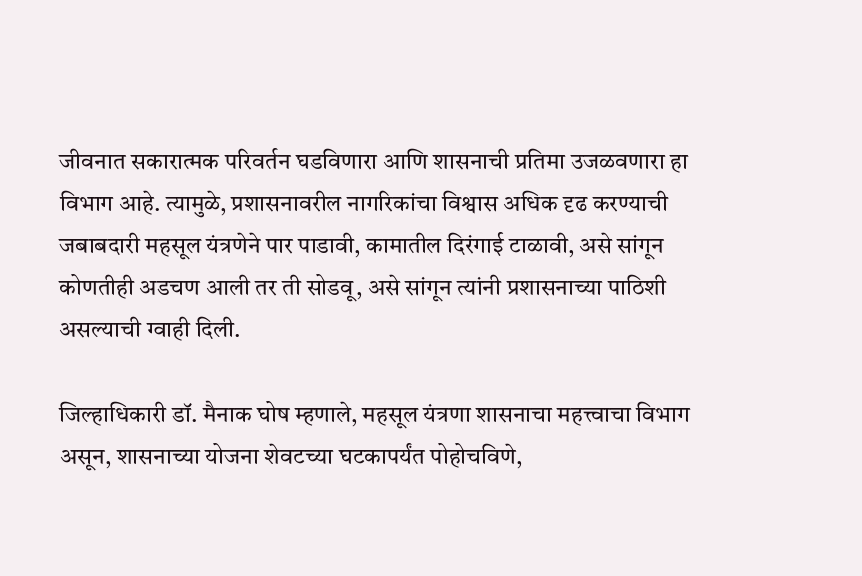जीवनात सकारात्मक परिवर्तन घडविणारा आणि शासनाची प्रतिमा उजळवणारा हा विभाग आहे. त्यामुळे, प्रशासनावरील नागरिकांचा विश्वास अधिक दृढ करण्याची जबाबदारी महसूल यंत्रणेने पार पाडावी, कामातील दिरंगाई टाळावी, असे सांगून कोणतीही अडचण आली तर ती सोडवू, असे सांगून त्यांनी प्रशासनाच्या पाठिशी असल्याची ग्वाही दिली.

जिल्हाधिकारी डॉ. मैनाक घोष म्हणाले, महसूल यंत्रणा शासनाचा महत्त्वाचा विभाग असून, शासनाच्या योजना शेवटच्या घटकापर्यंत पोहोचविणे,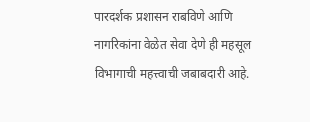पारदर्शक प्रशासन राबविणे आणि नागरिकांना वेळेत सेवा देणे ही महसूल विभागाची महत्त्वाची जबाबदारी आहे.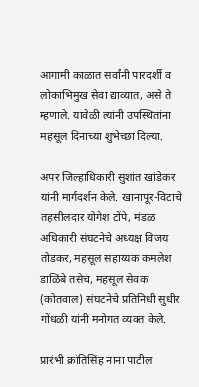आगामी काळात सर्वांनी पारदर्शी व लोकाभिमुख सेवा द्याव्यात, असे ते म्हणाले. यावेळी त्यांनी उपस्थितांना महसूल दिनाच्या शुभेच्छा दिल्या.

अपर जिल्हाधिकारी सुशांत खांडेकर यांनी मार्गदर्शन केले. खानापूर-विटाचे तहसीलदार योगेश टोंपे, मंडळ अधिकारी संघटनेचे अध्यक्ष विजय तोडकर, महसूल सहाय्यक कमलेश डाळिंबे तसेच, महसूल सेवक (कोतवाल) संघटनेचे प्रतिनिधी सुधीर गोंधळी यांनी मनोगत व्यक्त केले.

प्रारंभी क्रांतिसिंह नाना पाटील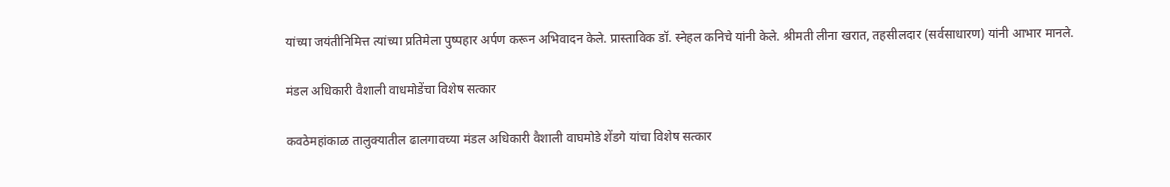यांच्या जयंतीनिमित्त त्यांच्या प्रतिमेला पुष्पहार अर्पण करून अभिवादन केले. प्रास्ताविक डॉ. स्नेहल कनिचे यांनी केले. श्रीमती लीना खरात, तहसीलदार (सर्वसाधारण) यांनी आभार मानले.

मंडल अधिकारी वैशाली वाधमोडेंचा विशेष सत्कार

कवठेमहांकाळ तालुक्यातील ढालगावच्या मंडल अधिकारी वैशाली वाघमोडे शेंडगे यांचा विशेष सत्कार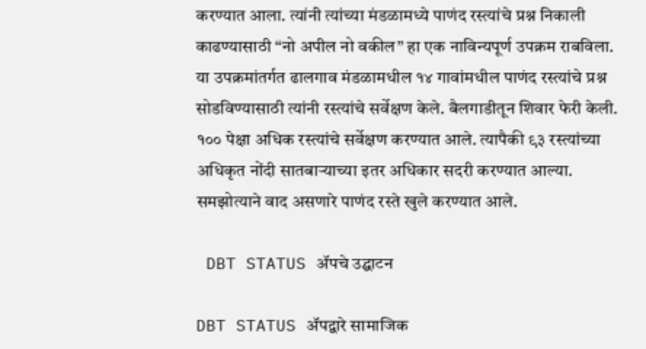करण्यात आला. त्यांनी त्यांच्या मंडळामध्ये पाणंद रस्त्यांचे प्रश्न निकाली काढण्यासाठी “नो अपील नो वकील” हा एक नाविन्यपूर्ण उपक्रम राबविला. या उपक्रमांतर्गत ढालगाव मंडळामधील १४ गावांमधील पाणंद रस्त्यांचे प्रश्न सोडविण्यासाठी त्यांनी रस्त्यांचे सर्वेक्षण केले. बैलगाडीतून शिवार फेरी केली. १०० पेक्षा अधिक रस्त्यांचे सर्वेक्षण करण्यात आले. त्यापैकी ९३ रस्त्यांच्या अधिकृत नोंदी सातबाऱ्याच्या इतर अधिकार सदरी करण्यात आल्या. समझोत्याने वाद असणारे पाणंद रस्ते खुले करण्यात आले.

 DBT STATUS ॲपचे उद्घाटन

DBT STATUS ॲपद्वारे सामाजिक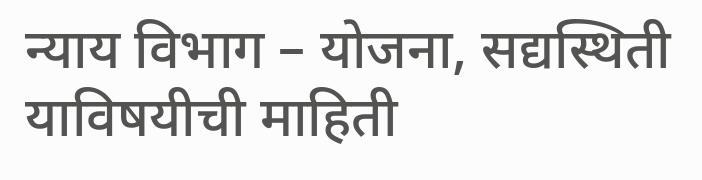न्याय विभाग – योजना, सद्यस्थिती याविषयीची माहिती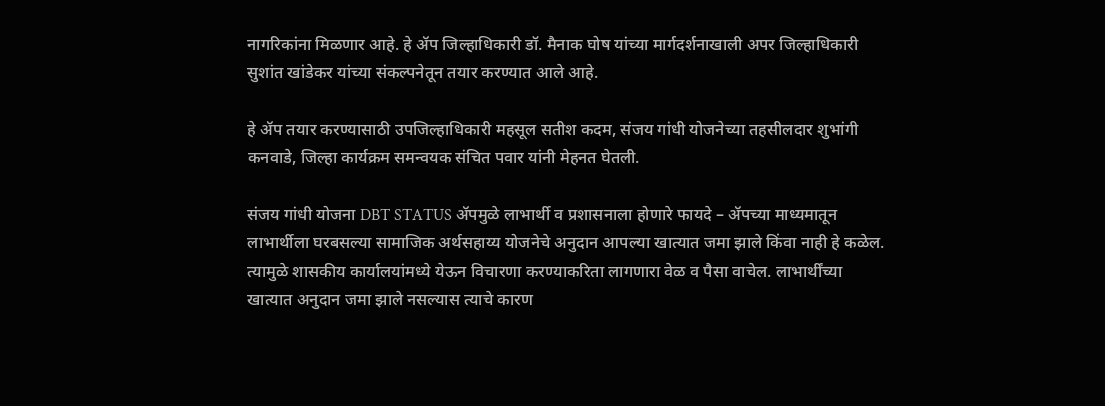नागरिकांना मिळणार आहे. हे ॲप जिल्हाधिकारी डॉ. मैनाक घोष यांच्या मार्गदर्शनाखाली अपर जिल्हाधिकारी सुशांत खांडेकर यांच्या संकल्पनेतून तयार करण्यात आले आहे.

हे ॲप तयार करण्यासाठी उपजिल्हाधिकारी महसूल सतीश कदम, संजय गांधी योजनेच्या तहसीलदार शुभांगी कनवाडे, जिल्हा कार्यक्रम समन्वयक संचित पवार यांनी मेहनत घेतली.

संजय गांधी योजना DBT STATUS ॲपमुळे लाभार्थी व प्रशासनाला होणारे फायदे – ॲपच्या माध्यमातून लाभार्थीला घरबसल्या सामाजिक अर्थसहाय्य योजनेचे अनुदान आपल्या खात्यात जमा झाले किंवा नाही हे कळेल. त्यामुळे शासकीय कार्यालयांमध्ये येऊन विचारणा करण्याकरिता लागणारा वेळ व पैसा वाचेल. लाभार्थींच्या खात्यात अनुदान जमा झाले नसल्यास त्याचे कारण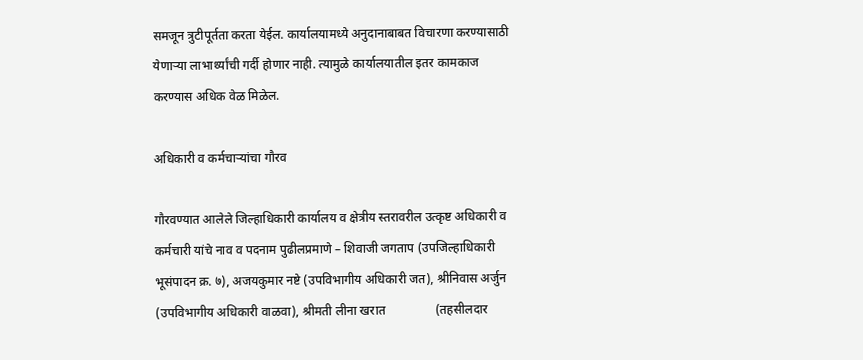समजून त्रुटीपूर्तता करता येईल. कार्यालयामध्ये अनुदानाबाबत विचारणा करण्यासाठी येणाऱ्या लाभार्थ्यांची गर्दी होणार नाही. त्यामुळे कार्यालयातील इतर कामकाज करण्यास अधिक वेळ मिळेल.

अधिकारी व कर्मचाऱ्यांचा गौरव

गौरवण्यात आलेले जिल्हाधिकारी कार्यालय व क्षेत्रीय स्तरावरील उत्कृष्ट अधिकारी व कर्मचारी यांचे नाव व पदनाम पुढीलप्रमाणे – शिवाजी जगताप (उपजिल्हाधिकारी भूसंपादन क्र. ७), अजयकुमार नष्टे (उपविभागीय अधिकारी जत), श्रीनिवास अर्जुन (उपविभागीय अधिकारी वाळवा), श्रीमती लीना खरात                (तहसीलदार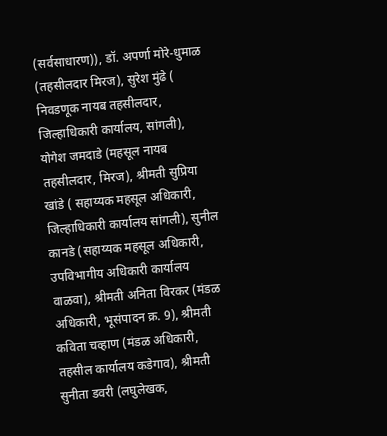(सर्वसाधारण)), डॉ. अपर्णा मोरे-धुमाळ (तहसीलदार मिरज), सुरेश मुंढे ( निवडणूक नायब तहसीलदार, जिल्हाधिकारी कार्यालय, सांगली), योगेश जमदाडे (महसूल नायब तहसीलदार, मिरज), श्रीमती सुप्रिया खांडे ( सहाय्यक महसूल अधिकारी, जिल्हाधिकारी कार्यालय सांगली), सुनील कानडे (सहाय्यक महसूल अधिकारी, उपविभागीय अधिकारी कार्यालय वाळवा), श्रीमती अनिता विरकर (मंडळ अधिकारी, भूसंपादन क्र. 9), श्रीमती कविता चव्हाण (मंडळ अधिकारी, तहसील कार्यालय कडेगाव), श्रीमती सुनीता डवरी (लघुलेखक,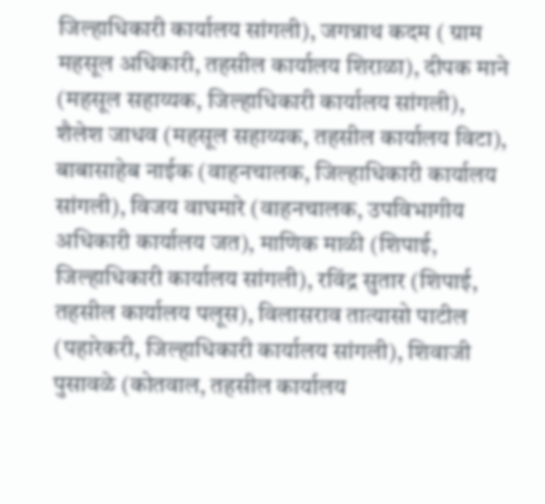जिल्हाधिकारी कार्यालय सांगली), जगन्नाथ कदम ( ग्राम महसूल अधिकारी, तहसील कार्यालय शिराळा), दीपक माने (महसूल सहाय्यक, जिल्हाधिकारी कार्यालय सांगली), शैलेश जाधव (महसूल सहाय्यक, तहसील कार्यालय विटा), बाबासाहेब नाईक (वाहनचालक, जिल्हाधिकारी कार्यालय सांगली), विजय वाघमारे (वाहनचालक, उपविभागीय अधिकारी कार्यालय जत), माणिक माळी (शिपाई, जिल्हाधिकारी कार्यालय सांगली), रविंद्र सुतार (शिपाई, तहसील कार्यालय पलूस), विलासराव तात्यासो पाटील (पहारेकरी, जिल्हाधिकारी कार्यालय सांगली), शिवाजी पुसावळे (कोतवाल, तहसील कार्यालय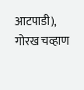आटपाडी), गोरख चव्हाण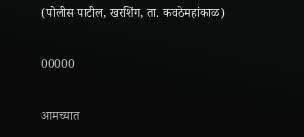(पोलीस पाटील, खरशिंग, ता. कवठेमहांकाळ)

00000

आमच्यात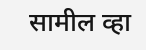सामील व्हा